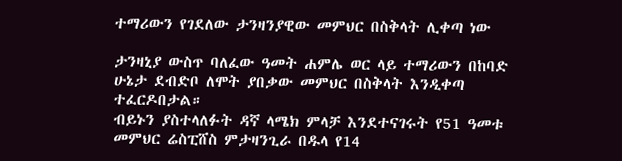ተማሪውን የገደለው ታንዛንያዊው መምህር በስቅላት ሊቀጣ ነው

ታንዛኒያ ውስጥ ባለፈው ዓመት ሐምሌ ወር ላይ ተማሪውን በከባድ ሁኔታ ደብድቦ ለሞት ያበቃው መምህር በስቅላት እንዲቀጣ ተፈርዶበታል።
ብይኑን ያስተላለፉት ዳኛ ላሜክ ምላቻ እንደተናገሩት የ51 ዓመቱ መምህር ሬስፒሸስ ምታዛንጊራ በዱላ የ14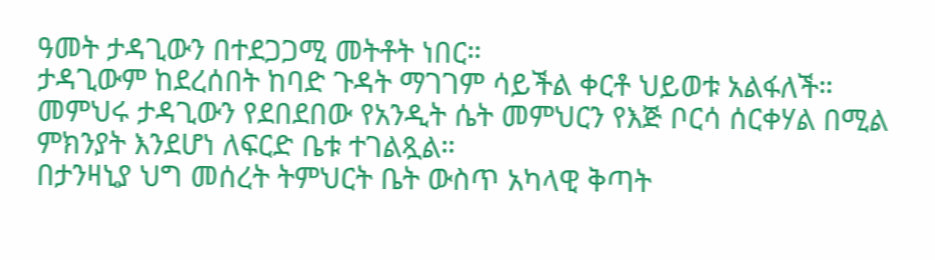ዓመት ታዳጊውን በተደጋጋሚ መትቶት ነበር።
ታዳጊውም ከደረሰበት ከባድ ጉዳት ማገገም ሳይችል ቀርቶ ህይወቱ አልፋለች። መምህሩ ታዳጊውን የደበደበው የአንዲት ሴት መምህርን የእጅ ቦርሳ ሰርቀሃል በሚል ምክንያት እንደሆነ ለፍርድ ቤቱ ተገልጿል።
በታንዛኒያ ህግ መሰረት ትምህርት ቤት ውስጥ አካላዊ ቅጣት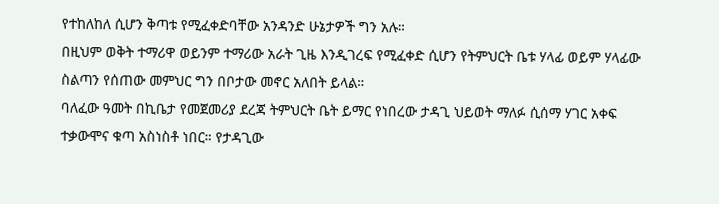የተከለከለ ሲሆን ቅጣቱ የሚፈቀድባቸው አንዳንድ ሁኔታዎች ግን አሉ።
በዚህም ወቅት ተማሪዋ ወይንም ተማሪው አራት ጊዜ እንዲገረፍ የሚፈቀድ ሲሆን የትምህርት ቤቱ ሃላፊ ወይም ሃላፊው ስልጣን የሰጠው መምህር ግን በቦታው መኖር አለበት ይላል።
ባለፈው ዓመት በኪቤታ የመጀመሪያ ደረጃ ትምህርት ቤት ይማር የነበረው ታዳጊ ህይወት ማለፉ ሲሰማ ሃገር አቀፍ ተቃውሞና ቁጣ አስነስቶ ነበር። የታዳጊው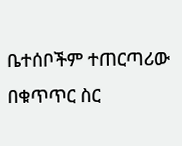ቤተሰቦችም ተጠርጣሪው በቁጥጥር ስር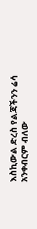እስኪውል ድረስ የልጃችንን ሬሳ አንቀብርም ብለው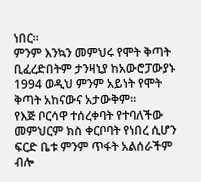ነበር።
ምንም እንኳን መምህሩ የሞት ቅጣት ቢፈረድበትም ታንዛኒያ ከአውሮፓውያኑ 1994 ወዲህ ምንም አይነት የሞት ቅጣት አከናውና አታውቅም።
የእጅ ቦርሳዋ ተሰረቀባት የተባለችው መምህርም ክስ ቀርቦባት የነበረ ሲሆን ፍርድ ቤቱ ምንም ጥፋት አልሰራችም ብሎ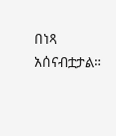በነጻ አሰናብቷታል።